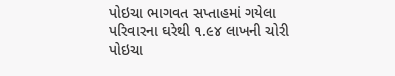પોઇચા ભાગવત સપ્તાહમાં ગયેલા પરિવારના ઘરેથી ૧.૯૪ લાખની ચોરી
પોઇચા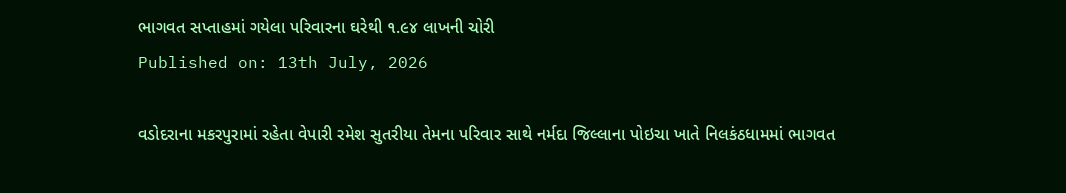ભાગવત સપ્તાહમાં ગયેલા પરિવારના ઘરેથી ૧.૯૪ લાખની ચોરી
Published on: 13th July, 2026

વડોદરાના મકરપુરામાં રહેતા વેપારી રમેશ સુતરીયા તેમના પરિવાર સાથે નર્મદા જિલ્લાના પોઇચા ખાતે નિલકંઠધામમાં ભાગવત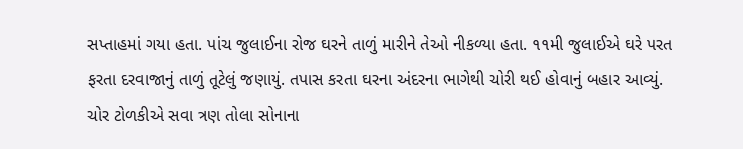સપ્તાહમાં ગયા હતા. પાંચ જુલાઈના રોજ ઘરને તાળું મારીને તેઓ નીકળ્યા હતા. ૧૧મી જુલાઈએ ઘરે પરત ફરતા દરવાજાનું તાળું તૂટેલું જણાયું. તપાસ કરતા ઘરના અંદરના ભાગેથી ચોરી થઈ હોવાનું બહાર આવ્યું. ચોર ટોળકીએ સવા ત્રણ તોલા સોનાના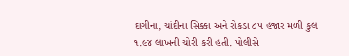દાગીના, ચાંદીના સિક્કા અને રોકડા ૮૫ હજાર મળી કુલ ૧.૯૪ લાખની ચોરી કરી હતી. પોલીસે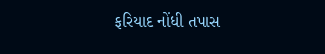ફરિયાદ નોંધી તપાસ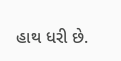હાથ ધરી છે.